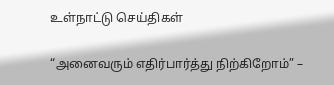உள்நாட்டு செய்திகள்

“அனைவரும் எதிர்பார்த்து நிற்கிறோம்” –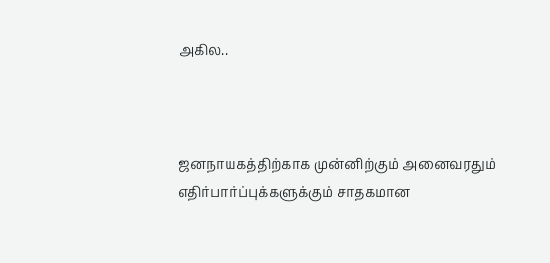அகில..



ஜனநாயகத்திற்காக முன்னிற்கும் அனைவரதும் எதிர்பார்ப்புக்களுக்கும் சாதகமான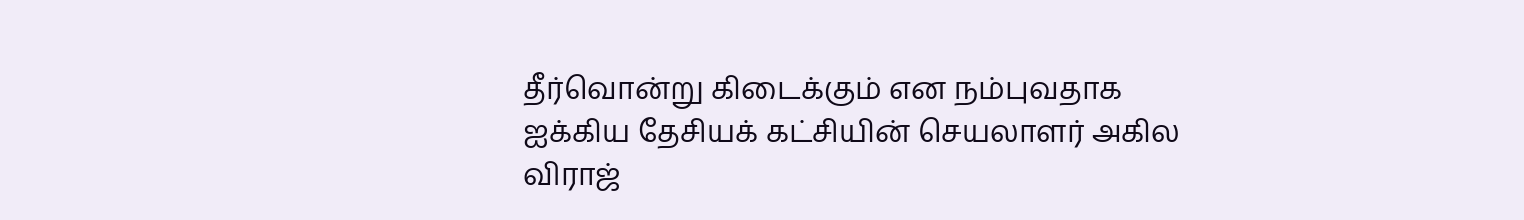தீர்வொன்று கிடைக்கும் என நம்புவதாக ஐக்கிய தேசியக் கட்சியின் செயலாளர் அகில விராஜ்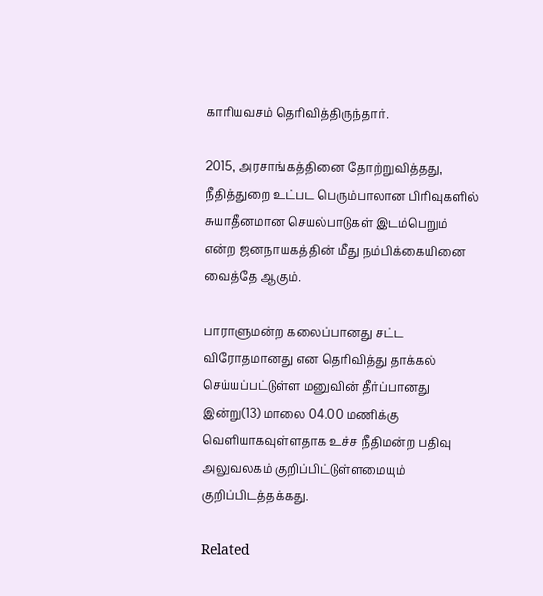காரியவசம் தெரிவித்திருந்தார்.

2015, அரசாங்கத்தினை தோற்றுவித்தது, நீதித்துறை உட்பட பெரும்பாலான பிரிவுகளில் சுயாதீனமான செயல்பாடுகள் இடம்பெறும் என்ற ஜனநாயகத்தின் மீது நம்பிக்கையினை வைத்தே ஆகும்.

பாராளுமன்ற கலைப்பானது சட்ட விரோதமானது என தெரிவித்து தாக்கல் செய்யப்பட்டுள்ள மனுவின் தீர்ப்பானது இன்று(13) மாலை 04.00 மணிக்கு வெளியாகவுள்ளதாக உச்ச நீதிமன்ற பதிவு அலுவலகம் குறிப்பிட்டுள்ளமையும் குறிப்பிடத்தக்கது.

Related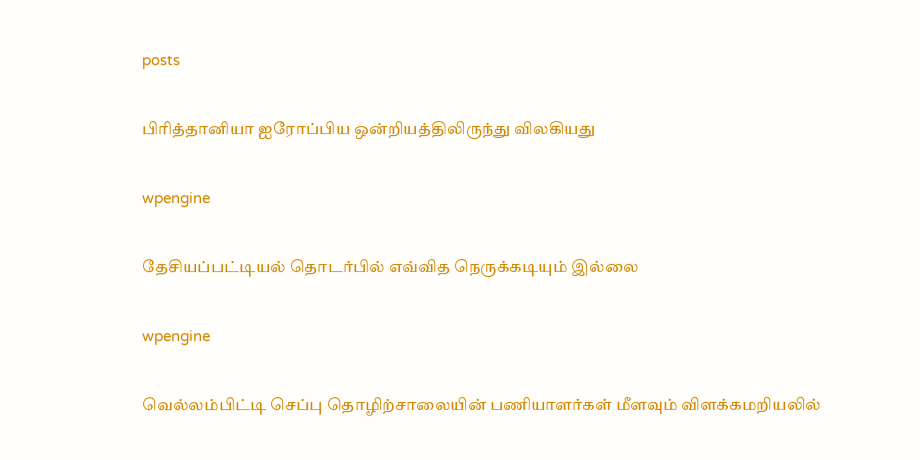posts

பிரித்தானியா ஐரோப்பிய ஒன்றியத்திலிருந்து விலகியது

wpengine

தேசியப்பட்டியல் தொடர்பில் எவ்வித நெருக்கடியும் இல்லை

wpengine

வெல்லம்பிட்டி செப்பு தொழிற்சாலையின் பணியாளர்கள் மீளவும் விளக்கமறியலில்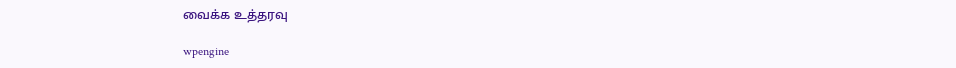வைக்க உத்தரவு

wpengine